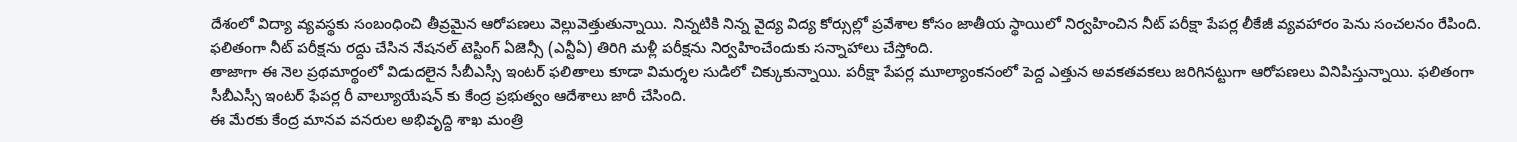దేశంలో విద్యా వ్యవస్థకు సంబంధించి తీవ్రమైన ఆరోపణలు వెల్లువెత్తుతున్నాయి. నిన్నటికి నిన్న వైద్య విద్య కోర్సుల్లో ప్రవేశాల కోసం జాతీయ స్థాయిలో నిర్వహించిన నీట్ పరీక్షా పేపర్ల లీకేజీ వ్యవహారం పెను సంచలనం రేపింది. ఫలితంగా నీట్ పరీక్షను రద్దు చేసిన నేషనల్ టెస్టింగ్ ఏజెన్సీ (ఎన్టీఏ) తిరిగి మళ్లీ పరీక్షను నిర్వహించేందుకు సన్నాహాలు చేస్తోంది.
తాజాగా ఈ నెల ప్రథమార్థంలో విడుదలైన సీబీఎస్సీ ఇంటర్ ఫలితాలు కూడా విమర్శల సుడిలో చిక్కుకున్నాయి. పరీక్షా పేపర్ల మూల్యాంకనంలో పెద్ద ఎత్తున అవకతవకలు జరిగినట్టుగా ఆరోపణలు వినిపిస్తున్నాయి. ఫలితంగా సీబీఎస్సీ ఇంటర్ ఫేపర్ల రీ వాల్యూయేషన్ కు కేంద్ర ప్రభుత్వం ఆదేశాలు జారీ చేసింది.
ఈ మేరకు కేంద్ర మానవ వనరుల అభివృద్ది శాఖ మంత్రి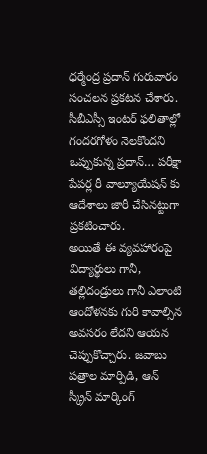ధర్మేంద్ర ప్రదాన్ గురువారం సంచలన ప్రకటన చేశారు. సీబీఎస్సీ ఇంటర్ ఫలితాల్లో గందరగోళం నెలకొందని ఒప్పుకున్న ప్రదాన్… పరీక్షా పేపర్ల రీ వాల్యూయేషన్ కు ఆదేశాలు జారీ చేసినట్టుగా ప్రకటించారు.
అయితే ఈ వ్యవహారంపై విద్యార్థులు గానీ, తల్లిదండ్రులు గానీ ఎలాంటి ఆందోళనకు గురి కావాల్సిన అవసరం లేదని ఆయన చెప్పుకొచ్చారు. జవాబు పత్రాల మార్పిడి, ఆన్ స్క్రీన్ మార్కింగ్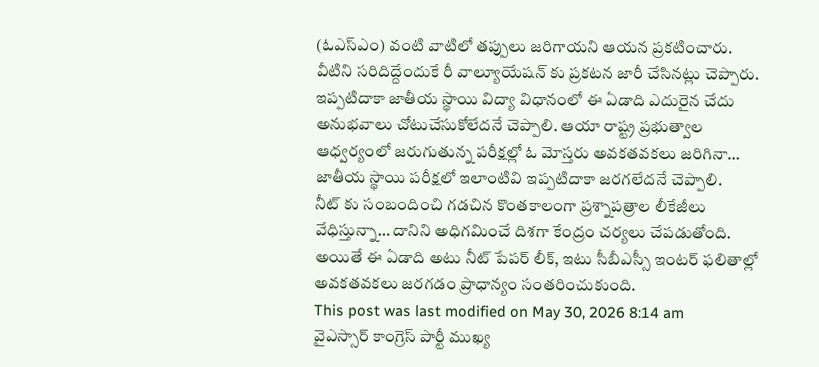(ఓఎస్ఎం) వంటి వాటిలో తప్పులు జరిగాయని ఆయన ప్రకటించారు. వీటిని సరిదిద్దేందుకే రీ వాల్యూయేషన్ కు ప్రకటన జారీ చేసినట్లు చెప్పారు.
ఇప్పటిదాకా జాతీయ స్థాయి విద్యా విధానంలో ఈ ఏడాది ఎదురైన చేదు అనుభవాలు చోటుచేసుకోలేదనే చెప్పాలి. ఆయా రాష్ట్ర ప్రభుత్వాల ఆధ్వర్యంలో జరుగుతున్న పరీక్షల్లో ఓ మోస్తరు అవకతవకలు జరిగినా… జాతీయ స్థాయి పరీక్షలో ఇలాంటివి ఇప్పటిదాకా జరగలేదనే చెప్పాలి.
నీట్ కు సంబందించి గడచిన కొంతకాలంగా ప్రశ్నాపత్రాల లీకేజీలు వేధిస్తున్నా… దానిని అధిగమించే దిశగా కేంద్రం చర్యలు చేపడుతోంది. అయితే ఈ ఏడాది అటు నీట్ పేపర్ లీక్, ఇటు సీబీఎస్సీ ఇంటర్ ఫలితాల్లో అవకతవకలు జరగడం ప్రాధాన్యం సంతరించుకుంది.
This post was last modified on May 30, 2026 8:14 am
వైఎస్సార్ కాంగ్రెస్ పార్టీ ముఖ్య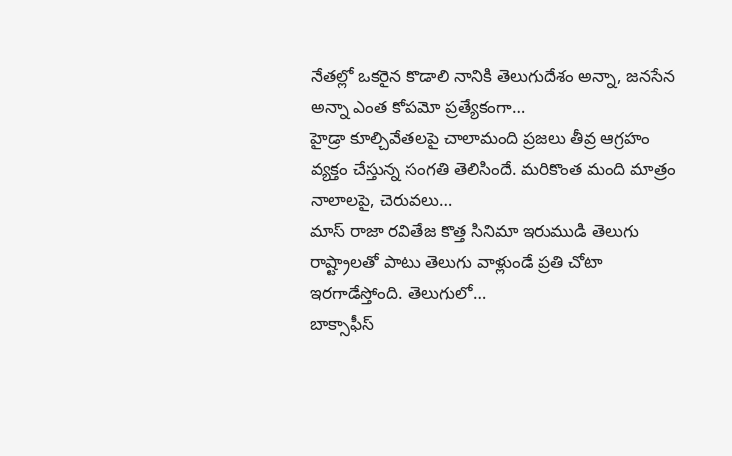నేతల్లో ఒకరైన కొడాలి నానికి తెలుగుదేశం అన్నా, జనసేన అన్నా ఎంత కోపమో ప్రత్యేకంగా…
హైడ్రా కూల్చివేతలపై చాలామంది ప్రజలు తీవ్ర ఆగ్రహం వ్యక్తం చేస్తున్న సంగతి తెలిసిందే. మరికొంత మంది మాత్రం నాలాలపై, చెరువలు…
మాస్ రాజా రవితేజ కొత్త సినిమా ఇరుముడి తెలుగు రాష్ట్రాలతో పాటు తెలుగు వాళ్లుండే ప్రతి చోటా ఇరగాడేస్తోంది. తెలుగులో…
బాక్సాఫీస్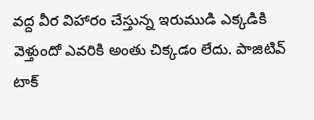వద్ద వీర విహారం చేస్తున్న ఇరుముడి ఎక్కడికి వెళ్తుందో ఎవరికి అంతు చిక్కడం లేదు. పాజిటివ్ టాక్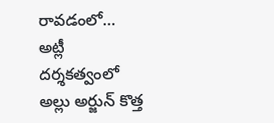రావడంలో…
అట్లీ దర్శకత్వంలో అల్లు అర్జున్ కొత్త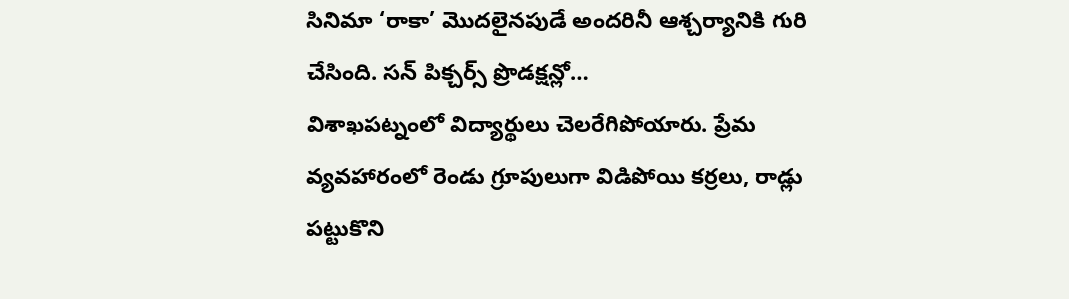సినిమా ‘రాకా’ మొదలైనపుడే అందరినీ ఆశ్చర్యానికి గురి చేసింది. సన్ పిక్చర్స్ ప్రొడక్షన్లో…
విశాఖపట్నంలో విద్యార్థులు చెలరేగిపోయారు. ప్రేమ వ్యవహారంలో రెండు గ్రూపులుగా విడిపోయి కర్రలు, రాడ్లు పట్టుకొని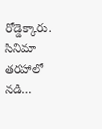రోడ్డెక్కారు. సినిమా తరహాలో నడి…